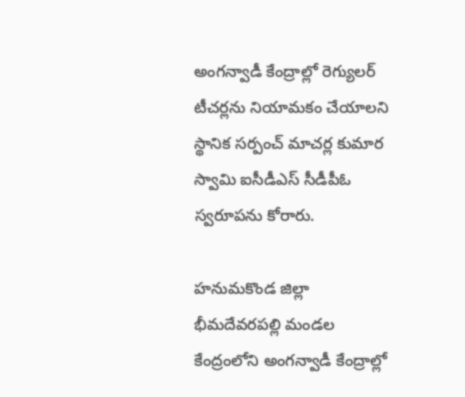అంగన్వాడీ కేంద్రాల్లో రెగ్యులర్ టీచర్లను నియామకం చేయాలని స్థానిక సర్పంచ్ మాచర్ల కుమార స్వామి ఐసీడీఎస్ సీడీపీఓ స్వరూపను కోరారు.

హనుమకొండ జిల్లా భీమదేవరపల్లి మండల కేంద్రంలోని అంగన్వాడీ కేంద్రాల్లో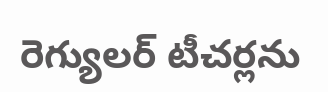రెగ్యులర్ టీచర్లను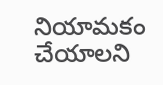నియామకం చేయాలని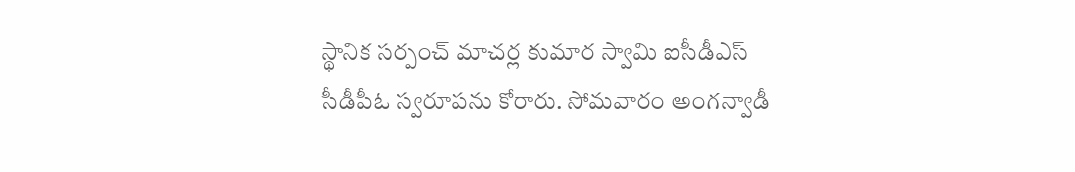స్థానిక సర్పంచ్ మాచర్ల కుమార స్వామి ఐసీడీఎస్ సీడీపీఓ స్వరూపను కోరారు. సోమవారం అంగన్వాడీ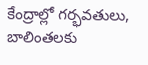కేంద్రాల్లో గర్భవతులు, బాలింతలకు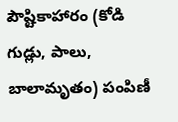పౌష్టికాహారం (కోడి గుడ్లు, పాలు, బాలామృతం) పంపిణీ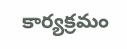కార్యక్రమం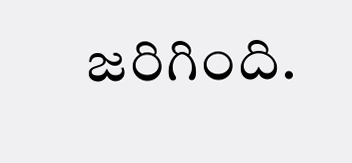జరిగింది.